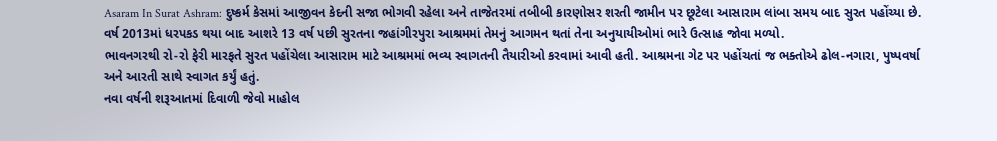Asaram In Surat Ashram: દુષ્કર્મ કેસમાં આજીવન કેદની સજા ભોગવી રહેલા અને તાજેતરમાં તબીબી કારણોસર શરતી જામીન પર છૂટેલા આસારામ લાંબા સમય બાદ સુરત પહોંચ્યા છે. વર્ષ 2013માં ધરપકડ થયા બાદ આશરે 13 વર્ષ પછી સુરતના જહાંગીરપુરા આશ્રમમાં તેમનું આગમન થતાં તેના અનુયાયીઓમાં ભારે ઉત્સાહ જોવા મળ્યો.
ભાવનગરથી રો-રો ફેરી મારફતે સુરત પહોંચેલા આસારામ માટે આશ્રમમાં ભવ્ય સ્વાગતની તૈયારીઓ કરવામાં આવી હતી. આશ્રમના ગેટ પર પહોંચતાં જ ભક્તોએ ઢોલ-નગારા, પુષ્પવર્ષા અને આરતી સાથે સ્વાગત કર્યું હતું.
નવા વર્ષની શરૂઆતમાં દિવાળી જેવો માહોલ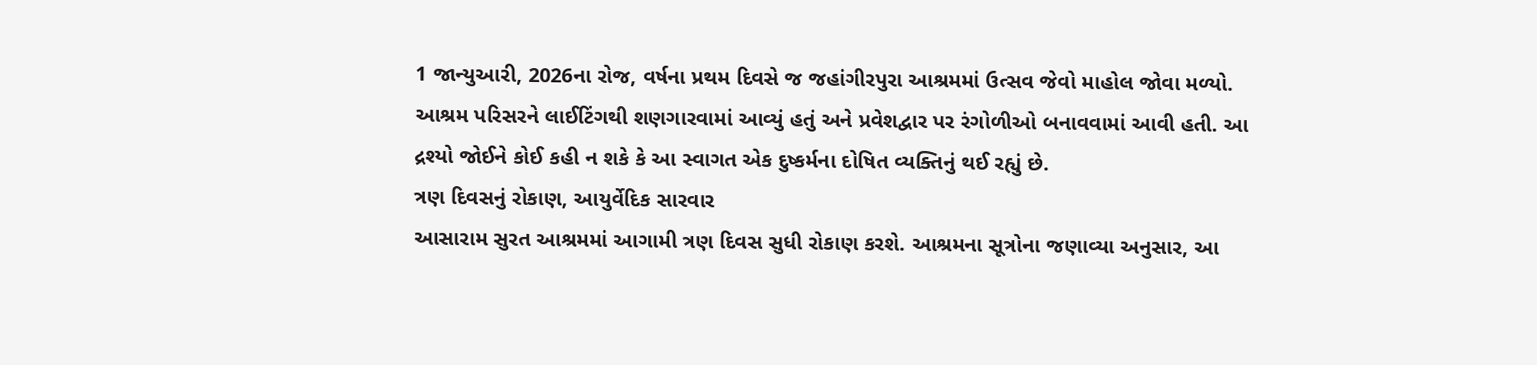1 જાન્યુઆરી, 2026ના રોજ, વર્ષના પ્રથમ દિવસે જ જહાંગીરપુરા આશ્રમમાં ઉત્સવ જેવો માહોલ જોવા મળ્યો. આશ્રમ પરિસરને લાઈટિંગથી શણગારવામાં આવ્યું હતું અને પ્રવેશદ્વાર પર રંગોળીઓ બનાવવામાં આવી હતી. આ દ્રશ્યો જોઈને કોઈ કહી ન શકે કે આ સ્વાગત એક દુષ્કર્મના દોષિત વ્યક્તિનું થઈ રહ્યું છે.
ત્રણ દિવસનું રોકાણ, આયુર્વેદિક સારવાર
આસારામ સુરત આશ્રમમાં આગામી ત્રણ દિવસ સુધી રોકાણ કરશે. આશ્રમના સૂત્રોના જણાવ્યા અનુસાર, આ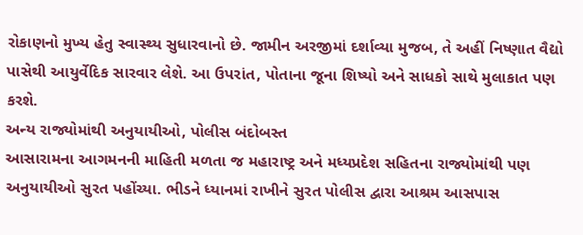રોકાણનો મુખ્ય હેતુ સ્વાસ્થ્ય સુધારવાનો છે. જામીન અરજીમાં દર્શાવ્યા મુજબ, તે અહીં નિષ્ણાત વૈદ્યો પાસેથી આયુર્વેદિક સારવાર લેશે. આ ઉપરાંત, પોતાના જૂના શિષ્યો અને સાધકો સાથે મુલાકાત પણ કરશે.
અન્ય રાજ્યોમાંથી અનુયાયીઓ, પોલીસ બંદોબસ્ત
આસારામના આગમનની માહિતી મળતા જ મહારાષ્ટ્ર અને મધ્યપ્રદેશ સહિતના રાજ્યોમાંથી પણ અનુયાયીઓ સુરત પહોંચ્યા. ભીડને ધ્યાનમાં રાખીને સુરત પોલીસ દ્વારા આશ્રમ આસપાસ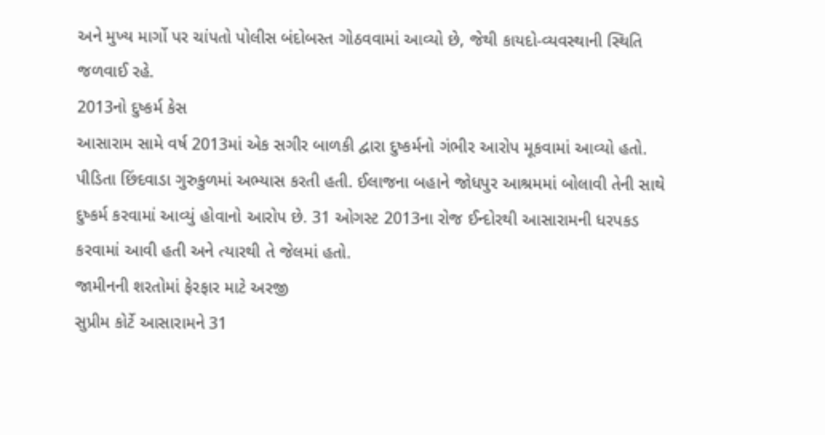અને મુખ્ય માર્ગો પર ચાંપતો પોલીસ બંદોબસ્ત ગોઠવવામાં આવ્યો છે, જેથી કાયદો-વ્યવસ્થાની સ્થિતિ જળવાઈ રહે.
2013નો દુષ્કર્મ કેસ
આસારામ સામે વર્ષ 2013માં એક સગીર બાળકી દ્વારા દુષ્કર્મનો ગંભીર આરોપ મૂકવામાં આવ્યો હતો. પીડિતા છિંદવાડા ગુરુકુળમાં અભ્યાસ કરતી હતી. ઈલાજના બહાને જોધપુર આશ્રમમાં બોલાવી તેની સાથે દુષ્કર્મ કરવામાં આવ્યું હોવાનો આરોપ છે. 31 ઓગસ્ટ 2013ના રોજ ઈન્દોરથી આસારામની ધરપકડ કરવામાં આવી હતી અને ત્યારથી તે જેલમાં હતો.
જામીનની શરતોમાં ફેરફાર માટે અરજી
સુપ્રીમ કોર્ટે આસારામને 31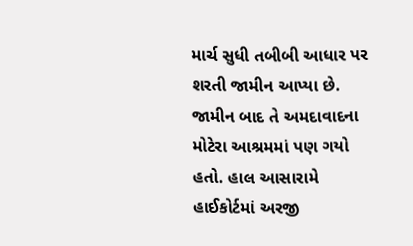માર્ચ સુધી તબીબી આધાર પર શરતી જામીન આપ્યા છે. જામીન બાદ તે અમદાવાદના મોટેરા આશ્રમમાં પણ ગયો હતો. હાલ આસારામે હાઈકોર્ટમાં અરજી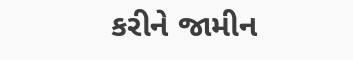કરીને જામીન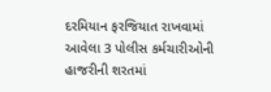દરમિયાન ફરજિયાત રાખવામાં આવેલા 3 પોલીસ કર્મચારીઓની હાજરીની શરતમાં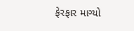ફેરફાર માગ્યો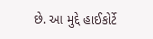છે. આ મુદ્દે હાઈકોર્ટે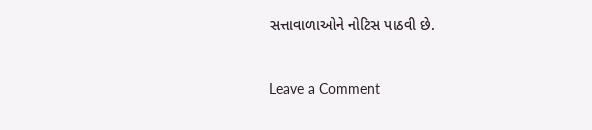સત્તાવાળાઓને નોટિસ પાઠવી છે.


Leave a Comment